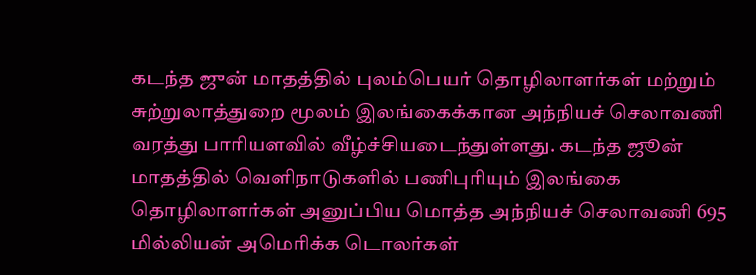கடந்த ஜுன் மாதத்தில் புலம்பெயர் தொழிலாளர்கள் மற்றும் சுற்றுலாத்துறை மூலம் இலங்கைக்கான அந்நியச் செலாவணி வரத்து பாரியளவில் வீழ்ச்சியடைந்துள்ளது. கடந்த ஜூன் மாதத்தில் வெளிநாடுகளில் பணிபுரியும் இலங்கை தொழிலாளர்கள் அனுப்பிய மொத்த அந்நியச் செலாவணி 695 மில்லியன் அமெரிக்க டொலர்கள்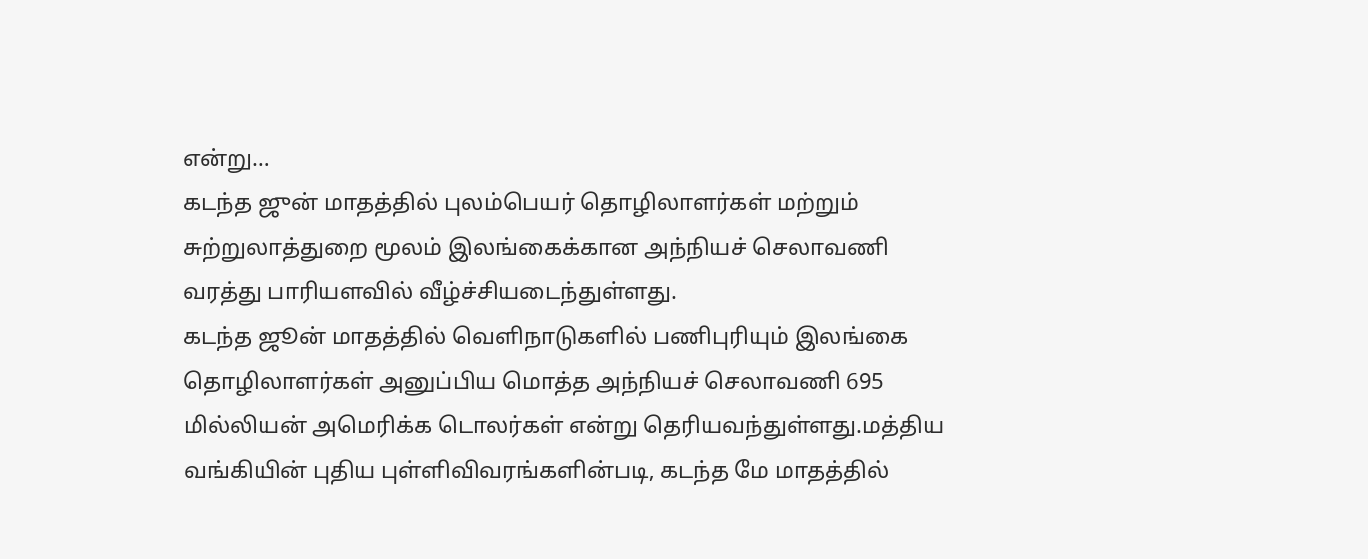என்று…
கடந்த ஜுன் மாதத்தில் புலம்பெயர் தொழிலாளர்கள் மற்றும் சுற்றுலாத்துறை மூலம் இலங்கைக்கான அந்நியச் செலாவணி வரத்து பாரியளவில் வீழ்ச்சியடைந்துள்ளது.
கடந்த ஜூன் மாதத்தில் வெளிநாடுகளில் பணிபுரியும் இலங்கை தொழிலாளர்கள் அனுப்பிய மொத்த அந்நியச் செலாவணி 695 மில்லியன் அமெரிக்க டொலர்கள் என்று தெரியவந்துள்ளது.மத்திய வங்கியின் புதிய புள்ளிவிவரங்களின்படி, கடந்த மே மாதத்தில்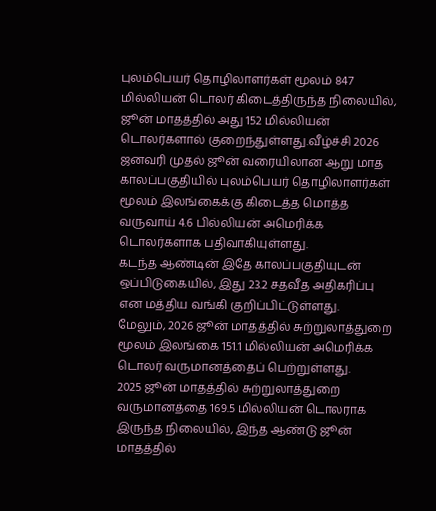புலம்பெயர் தொழிலாளர்கள் மூலம் 847 மில்லியன் டொலர் கிடைத்திருந்த நிலையில், ஜூன் மாதத்தில் அது 152 மில்லியன் டொலர்களால் குறைந்துள்ளது.வீழ்ச்சி 2026 ஜனவரி முதல் ஜூன் வரையிலான ஆறு மாத காலப்பகுதியில் புலம்பெயர் தொழிலாளர்கள் மூலம் இலங்கைக்கு கிடைத்த மொத்த வருவாய் 4.6 பில்லியன் அமெரிக்க டொலர்களாக பதிவாகியுள்ளது.
கடந்த ஆண்டின் இதே காலப்பகுதியுடன் ஒப்பிடுகையில், இது 23.2 சதவீத அதிகரிப்பு என மத்திய வங்கி குறிப்பிட்டுள்ளது.
மேலும், 2026 ஜூன் மாதத்தில் சுற்றுலாத்துறை மூலம் இலங்கை 151.1 மில்லியன் அமெரிக்க டொலர் வருமானத்தைப் பெற்றுள்ளது.
2025 ஜூன் மாதத்தில் சுற்றுலாத்துறை வருமானத்தை 169.5 மில்லியன் டொலராக இருந்த நிலையில், இந்த ஆண்டு ஜூன் மாதத்தில்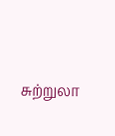சுற்றுலா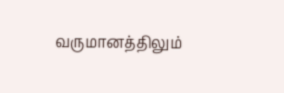வருமானத்திலும்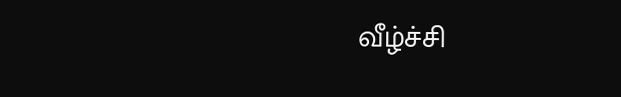வீழ்ச்சி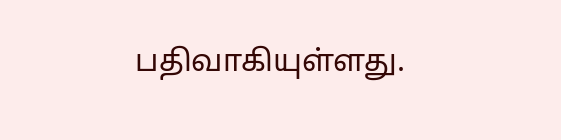பதிவாகியுள்ளது.